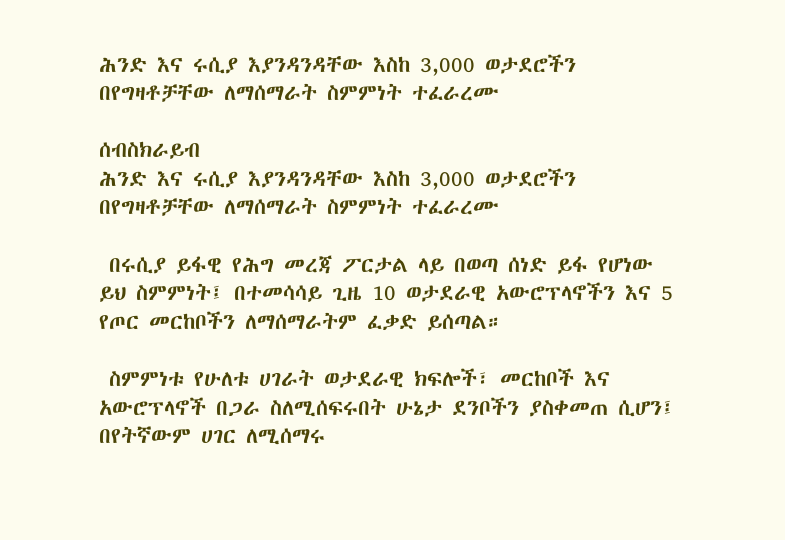ሕንድ እና ሩሲያ እያንዳንዳቸው እስከ 3,000 ወታደሮችን በየግዛቶቻቸው ለማሰማራት ስምምነት ተፈራረሙ

ሰብስክራይብ
ሕንድ እና ሩሲያ እያንዳንዳቸው እስከ 3,000 ወታደሮችን በየግዛቶቻቸው ለማሰማራት ስምምነት ተፈራረሙ

 በሩሲያ ይፋዊ የሕግ መረጃ ፖርታል ላይ በወጣ ሰነድ ይፋ የሆነው ይህ ስምምነት፤ በተመሳሳይ ጊዜ 10 ወታደራዊ አውሮፕላኖችን እና 5 የጦር መርከቦችን ለማሰማራትም ፈቃድ ይሰጣል።

 ስምምነቱ የሁለቱ ሀገራት ወታደራዊ ክፍሎች፣ መርከቦች እና አውሮፕላኖች በጋራ ስለሚሰፍሩበት ሁኔታ ደንቦችን ያስቀመጠ ሲሆን፤ በየትኛውም ሀገር ለሚሰማሩ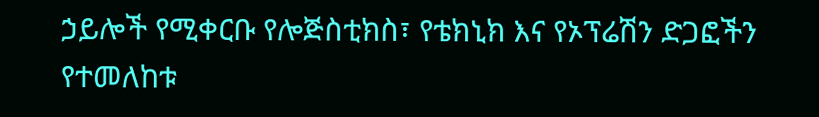ኃይሎች የሚቀርቡ የሎጅስቲክስ፣ የቴክኒክ እና የኦፕሬሽን ድጋፎችን የተመለከቱ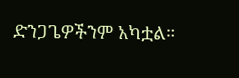ድንጋጌዎችንም አካቷል።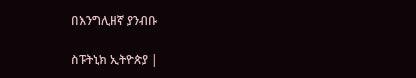በእንግሊዘኛ ያንብቡ

ስፑትኒክ ኢትዮጵያ |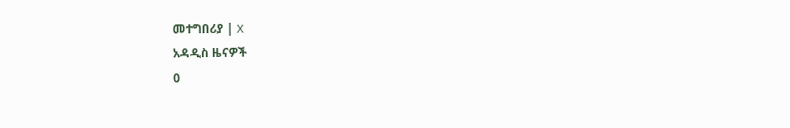መተግበሪያ | X
አዳዲስ ዜናዎች
0